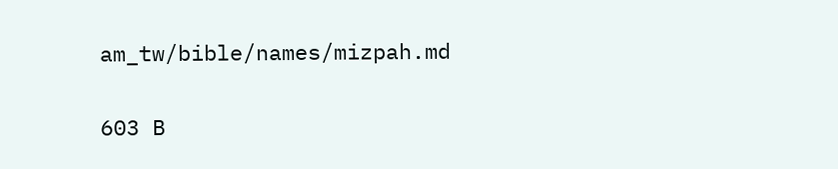am_tw/bible/names/mizpah.md

603 B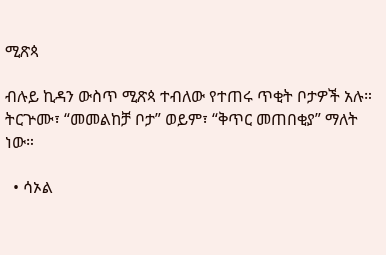ሚጽጳ

ብሉይ ኪዳን ውስጥ ሚጽጳ ተብለው የተጠሩ ጥቂት ቦታዎች አሉ። ትርጕሙ፣ “መመልከቻ ቦታ” ወይም፣ “ቅጥር መጠበቂያ” ማለት ነው።

  • ሳኦል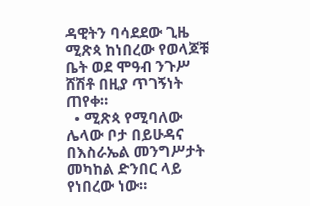ዳዊትን ባሳደደው ጊዜ ሚጽጳ ከነበረው የወላጆቹ ቤት ወደ ሞዓብ ንጉሥ ሸሽቶ በዚያ ጥገኝነት ጠየቀ።
  • ሚጽጳ የሚባለው ሌላው ቦታ በይሁዳና በእስራኤል መንግሥታት መካከል ድንበር ላይ የነበረው ነው።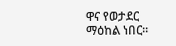ዋና የወታደር ማዕከል ነበር።